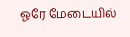ஓரே மேடையில்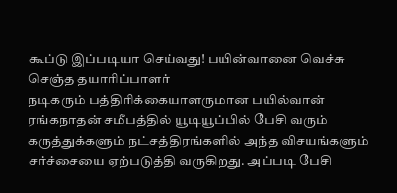கூப்டு இப்படியா செய்வது! பயின்வானை வெச்சு செஞ்த தயாரிப்பாளர்
நடிகரும் பத்திரிக்கையாளருமான பயில்வான் ரங்கநாதன் சமீபத்தில் யூடியூப்பில் பேசி வரும் கருத்துக்களும் நட்சத்திரங்களில் அந்த விசயங்களும் சர்ச்சையை ஏற்படுத்தி வருகிறது. அப்படி பேசி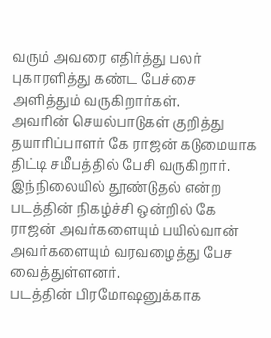வரும் அவரை எதிர்த்து பலர் புகாரளித்து கண்ட பேச்சை அளித்தும் வருகிறார்கள்.
அவரின் செயல்பாடுகள் குறித்து தயாரிப்பாளர் கே ராஜன் கடுமையாக திட்டி சமீபத்தில் பேசி வருகிறார். இந்நிலையில் தூண்டுதல் என்ற படத்தின் நிகழ்ச்சி ஒன்றில் கே ராஜன் அவர்களையும் பயில்வான் அவர்களையும் வரவழைத்து பேச வைத்துள்ளனர்.
படத்தின் பிரமோஷனுக்காக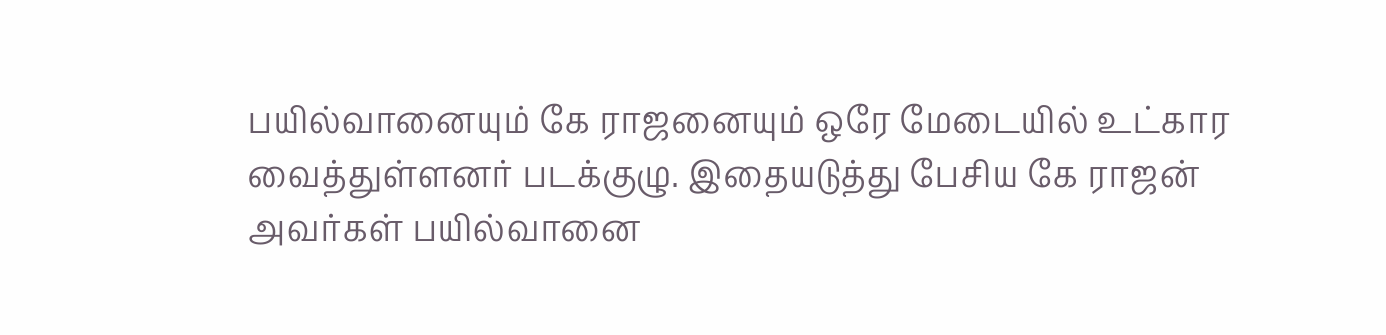பயில்வானையும் கே ராஜனையும் ஒரே மேடையில் உட்கார வைத்துள்ளனர் படக்குழு. இதையடுத்து பேசிய கே ராஜன் அவர்கள் பயில்வானை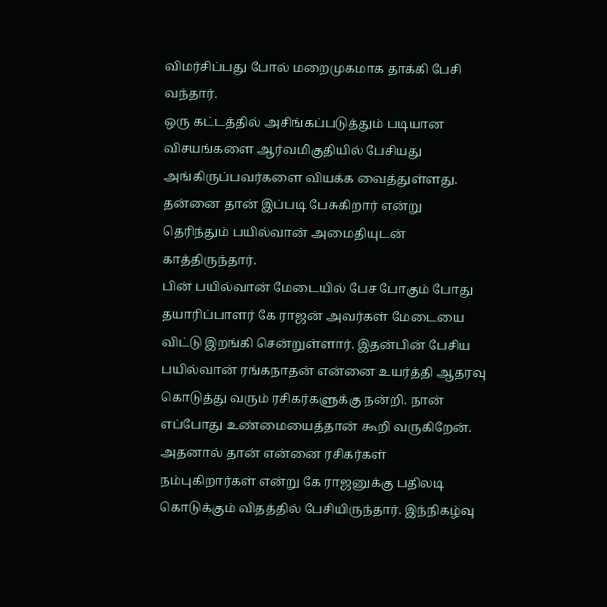விமர்சிப்பது போல் மறைமுகமாக தாக்கி பேசி வந்தார்.
ஒரு கட்டத்தில் அசிங்கப்படுத்தும் படியான விசயங்களை ஆர்வமிகுதியில் பேசியது அங்கிருப்பவர்களை வியக்க வைத்துள்ளது. தன்னை தான் இப்படி பேசுகிறார் என்று தெரிந்தும் பயில்வான் அமைதியுடன் காத்திருந்தார்.
பின் பயில்வான் மேடையில் பேச போகும் போது தயாரிப்பாளர் கே ராஜன் அவர்கள் மேடையை விட்டு இறங்கி சென்றுள்ளார். இதன்பின் பேசிய பயில்வான் ரங்கநாதன் என்னை உயர்த்தி ஆதரவு கொடுத்து வரும் ரசிகர்களுக்கு நன்றி. நான் எப்போது உண்மையைத்தான் கூறி வருகிறேன்.
அதனால் தான் என்னை ரசிகர்கள் நம்புகிறார்கள் என்று கே ராஜனுக்கு பதிலடி கொடுக்கும் விதத்தில் பேசியிருந்தார். இந்நிகழ்வு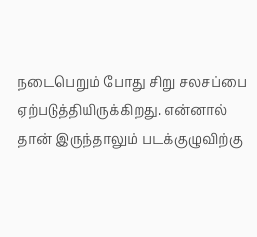நடைபெறும் போது சிறு சலசப்பை ஏற்படுத்தியிருக்கிறது. என்னால் தான் இருந்தாலும் படக்குழுவிற்கு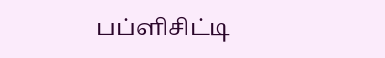பப்ளிசிட்டி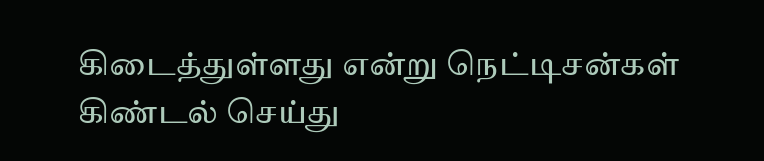கிடைத்துள்ளது என்று நெட்டிசன்கள் கிண்டல் செய்து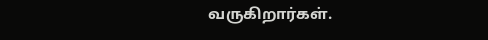வருகிறார்கள்.